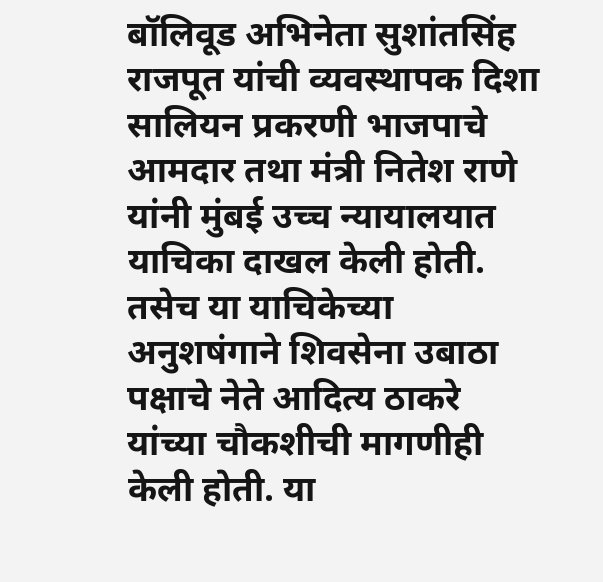बॉलिवूड अभिनेता सुशांतसिंह राजपूत यांची व्यवस्थापक दिशा सालियन प्रकरणी भाजपाचे आमदार तथा मंत्री नितेश राणे यांनी मुंबई उच्च न्यायालयात याचिका दाखल केली होती. तसेच या याचिकेच्या अनुशषंगाने शिवसेना उबाठा पक्षाचे नेते आदित्य ठाकरे यांच्या चौकशीची मागणीही केली होती. या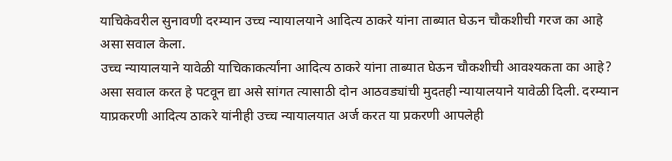याचिकेवरील सुनावणी दरम्यान उच्च न्यायालयाने आदित्य ठाकरे यांना ताब्यात घेऊन चौकशीची गरज का आहे असा सवाल केला.
उच्च न्यायालयाने यावेळी याचिकाकर्त्यांना आदित्य ठाकरे यांना ताब्यात घेऊन चौकशीची आवश्यकता का आहे? असा सवाल करत हे पटवून द्या असे सांगत त्यासाठी दोन आठवड्यांची मुदतही न्यायालयाने यावेळी दिली. दरम्यान याप्रकरणी आदित्य ठाकरे यांनीही उच्च न्यायालयात अर्ज करत या प्रकरणी आपलेही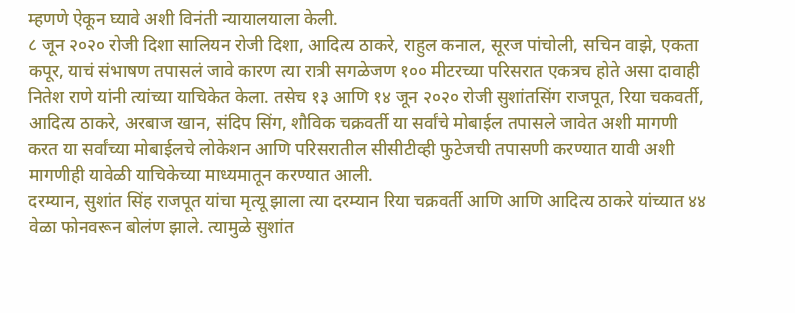म्हणणे ऐकून घ्यावे अशी विनंती न्यायालयाला केली.
८ जून २०२० रोजी दिशा सालियन रोजी दिशा, आदित्य ठाकरे, राहुल कनाल, सूरज पांचोली, सचिन वाझे, एकता कपूर, याचं संभाषण तपासलं जावे कारण त्या रात्री सगळेजण १०० मीटरच्या परिसरात एकत्रच होते असा दावाही नितेश राणे यांनी त्यांच्या याचिकेत केला. तसेच १३ आणि १४ जून २०२० रोजी सुशांतसिंग राजपूत, रिया चकवर्ती, आदित्य ठाकरे, अरबाज खान, संदिप सिंग, शौविक चक्रवर्ती या सर्वांचे मोबाईल तपासले जावेत अशी मागणी करत या सर्वांच्या मोबाईलचे लोकेशन आणि परिसरातील सीसीटीव्ही फुटेजची तपासणी करण्यात यावी अशी मागणीही यावेळी याचिकेच्या माध्यमातून करण्यात आली.
दरम्यान, सुशांत सिंह राजपूत यांचा मृत्यू झाला त्या दरम्यान रिया चक्रवर्ती आणि आणि आदित्य ठाकरे यांच्यात ४४ वेळा फोनवरून बोलंण झाले. त्यामुळे सुशांत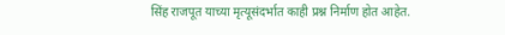सिंह राजपूत याच्या मृत्यूसंदर्भात काही प्रश्न निर्माण होत आहेत.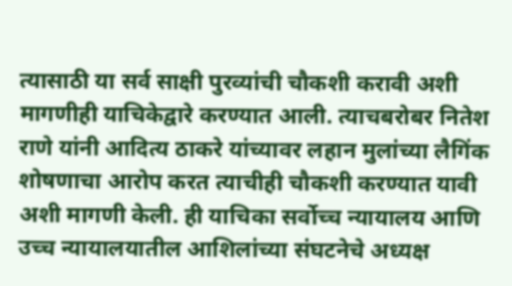त्यासाठी या सर्व साक्षी पुरव्यांची चौकशी करावी अशी मागणीही याचिकेद्वारे करण्यात आली. त्याचबरोबर नितेश राणे यांनी आदित्य ठाकरे यांच्यावर लहान मुलांच्या लैगिंक शोषणाचा आरोप करत त्याचीही चौकशी करण्यात यावी अशी मागणी केली. ही याचिका सर्वोच्च न्यायालय आणि उच्च न्यायालयातील आशिलांच्या संघटनेचे अध्यक्ष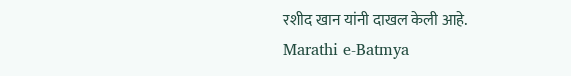रशीद खान यांनी दाखल केली आहे.
Marathi e-Batmya